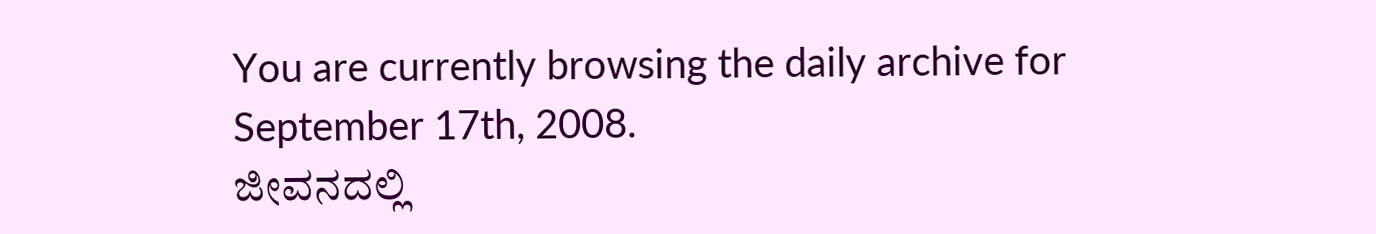You are currently browsing the daily archive for September 17th, 2008.
ಜೀವನದಲ್ಲಿ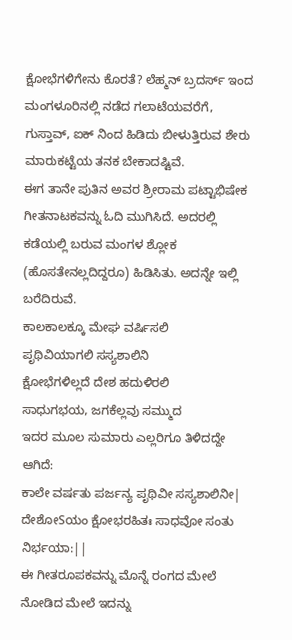ಕ್ಷೋಭೆಗಳಿಗೇನು ಕೊರತೆ? ಲೆಹ್ಮನ್ ಬ್ರದರ್ಸ್ ಇಂದ ಮಂಗಳೂರಿನಲ್ಲಿ ನಡೆದ ಗಲಾಟೆಯವರೆಗೆ, ಗುಸ್ತಾವ್, ಐಕ್ ನಿಂದ ಹಿಡಿದು ಬೀಳುತ್ತಿರುವ ಶೇರು ಮಾರುಕಟ್ಟೆಯ ತನಕ ಬೇಕಾದಷ್ಟಿವೆ.
ಈಗ ತಾನೇ ಪುತಿನ ಅವರ ಶ್ರೀರಾಮ ಪಟ್ಟಾಭಿಷೇಕ ಗೀತನಾಟಕವನ್ನು ಓದಿ ಮುಗಿಸಿದೆ. ಅದರಲ್ಲಿ ಕಡೆಯಲ್ಲಿ ಬರುವ ಮಂಗಳ ಶ್ಲೋಕ (ಹೊಸತೇನಲ್ಲದಿದ್ದರೂ) ಹಿಡಿಸಿತು. ಅದನ್ನೇ ಇಲ್ಲಿ ಬರೆದಿರುವೆ.
ಕಾಲಕಾಲಕ್ಕೂ ಮೇಘ ವರ್ಷಿಸಲಿ
ಪೃಥಿವಿಯಾಗಲಿ ಸಸ್ಯಶಾಲಿನಿ
ಕ್ಷೋಭೆಗಳಿಲ್ಲದೆ ದೇಶ ಹದುಳಿರಲಿ
ಸಾಧುಗಭಯ, ಜಗಕೆಲ್ಲವು ಸಮ್ಮುದ
ಇದರ ಮೂಲ ಸುಮಾರು ಎಲ್ಲರಿಗೂ ತಿಳಿದದ್ದೇ ಆಗಿದೆ:
ಕಾಲೇ ವರ್ಷತು ಪರ್ಜನ್ಯ ಪೃಥಿವೀ ಸಸ್ಯಶಾಲಿನೀ|
ದೇಶೋSಯಂ ಕ್ಷೋಭರಹಿತಃ ಸಾಧವೋ ಸಂತು ನಿರ್ಭಯಾ:||
ಈ ಗೀತರೂಪಕವನ್ನು ಮೊನ್ನೆ ರಂಗದ ಮೇಲೆ ನೋಡಿದ ಮೇಲೆ ಇದನ್ನು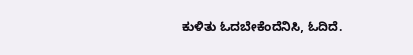ಕುಳಿತು ಓದಬೇಕೆಂದೆನಿಸಿ, ಓದಿದೆ.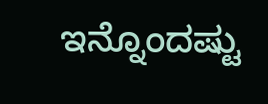ಇನ್ನೊಂದಷ್ಟು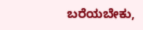ಬರೆಯಬೇಕು,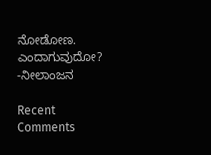ನೋಡೋಣ. ಎಂದಾಗುವುದೋ?
-ನೀಲಾಂಜನ

Recent Comments